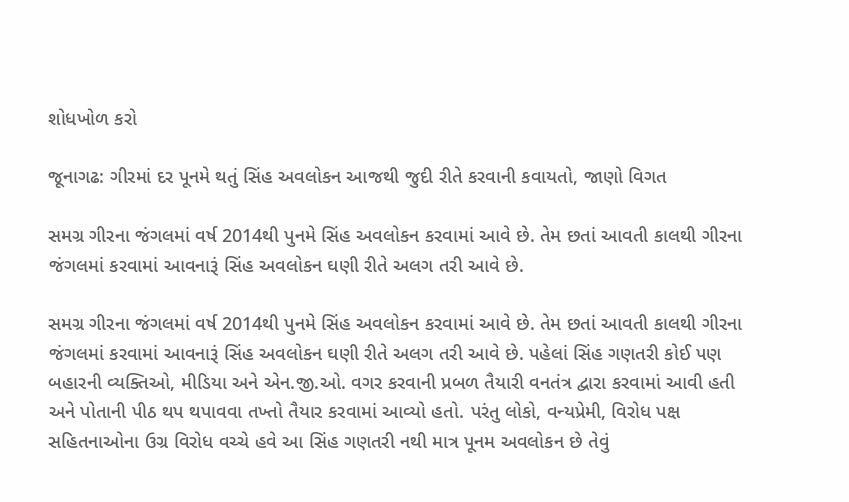શોધખોળ કરો

જૂનાગઢ: ગીરમાં દર પૂનમે થતું સિંહ અવલોકન આજથી જુદી રીતે કરવાની કવાયતો, જાણો વિગત

સમગ્ર ગીરના જંગલમાં વર્ષ 2014થી પુનમે સિંહ અવલોકન કરવામાં આવે છે. તેમ છતાં આવતી કાલથી ગીરના જંગલમાં કરવામાં આવનારૂં સિંહ અવલોકન ઘણી રીતે અલગ તરી આવે છે.

સમગ્ર ગીરના જંગલમાં વર્ષ 2014થી પુનમે સિંહ અવલોકન કરવામાં આવે છે. તેમ છતાં આવતી કાલથી ગીરના જંગલમાં કરવામાં આવનારૂં સિંહ અવલોકન ઘણી રીતે અલગ તરી આવે છે. પહેલાં સિંહ ગણતરી કોઈ પણ બહારની વ્યક્તિઓ, મીડિયા અને એન.જી.ઓ. વગર કરવાની પ્રબળ તૈયારી વનતંત્ર દ્વારા કરવામાં આવી હતી અને પોતાની પીઠ થપ થપાવવા તખ્તો તૈયાર કરવામાં આવ્યો હતો. પરંતુ લોકો, વન્યપ્રેમી, વિરોધ પક્ષ સહિતનાઓના ઉગ્ર વિરોધ વચ્ચે હવે આ સિંહ ગણતરી નથી માત્ર પૂનમ અવલોકન છે તેવું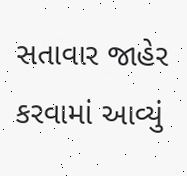સતાવાર જાહેર કરવામાં આવ્યું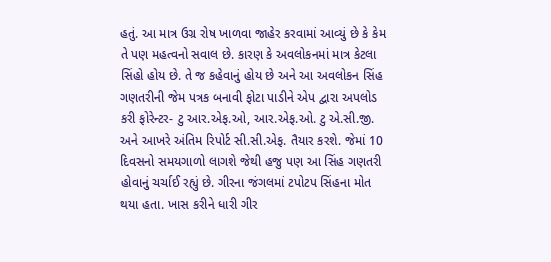હતું. આ માત્ર ઉગ્ર રોષ ખાળવા જાહેર કરવામાં આવ્યું છે કે કેમ તે પણ મહત્વનો સવાલ છે. કારણ કે અવલોકનમાં માત્ર કેટલા સિંહો હોય છે. તે જ કહેવાનું હોય છે અને આ અવલોકન સિંહ ગણતરીની જેમ પત્રક બનાવી ફોટા પાડીને એપ દ્વારા અપલોડ કરી ફોરેન્ટર- ટુ આર.એફ.ઓ, આર.એફ.ઓ. ટુ એ.સી.જી. અને આખરે અંતિમ રિપોર્ટ સી.સી.એફ. તૈયાર કરશે. જેમાં 10 દિવસનો સમયગાળો લાગશે જેથી હજુ પણ આ સિંહ ગણતરી હોવાનું ચર્ચાઈ રહ્યું છે. ગીરના જંગલમાં ટપોટપ સિંહના મોત થયા હતા. ખાસ કરીને ધારી ગીર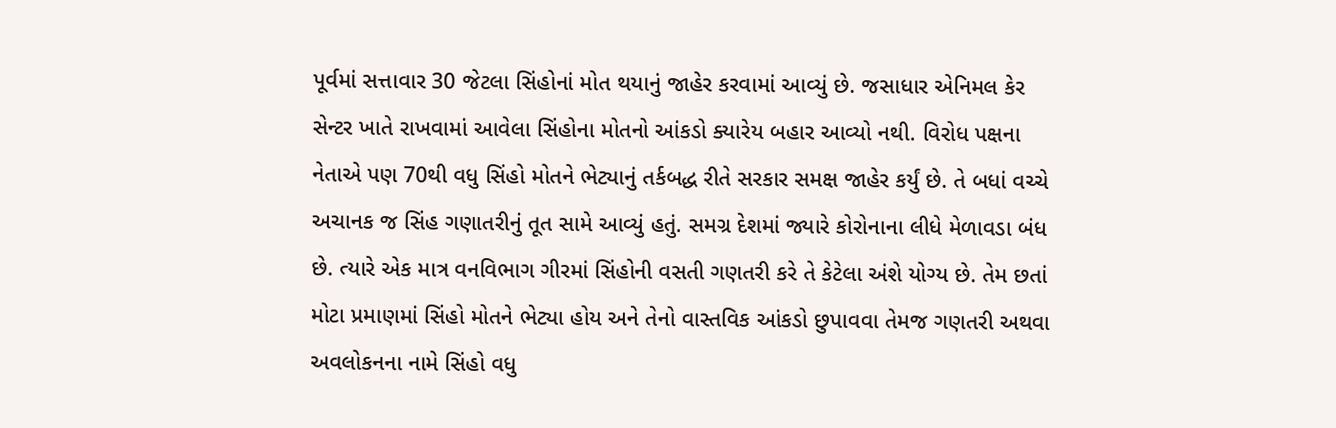પૂર્વમાં સત્તાવાર 30 જેટલા સિંહોનાં મોત થયાનું જાહેર કરવામાં આવ્યું છે. જસાધાર એનિમલ કેર સેન્ટર ખાતે રાખવામાં આવેલા સિંહોના મોતનો આંકડો ક્યારેય બહાર આવ્યો નથી. વિરોધ પક્ષના નેતાએ પણ 70થી વધુ સિંહો મોતને ભેટ્યાનું તર્કબદ્ધ રીતે સરકાર સમક્ષ જાહેર કર્યું છે. તે બધાં વચ્ચે અચાનક જ સિંહ ગણાતરીનું તૂત સામે આવ્યું હતું. સમગ્ર દેશમાં જ્યારે કોરોનાના લીધે મેળાવડા બંધ છે. ત્યારે એક માત્ર વનવિભાગ ગીરમાં સિંહોની વસતી ગણતરી કરે તે કેટેલા અંશે યોગ્ય છે. તેમ છતાં મોટા પ્રમાણમાં સિંહો મોતને ભેટ્યા હોય અને તેનો વાસ્તવિક આંકડો છુપાવવા તેમજ ગણતરી અથવા અવલોકનના નામે સિંહો વધુ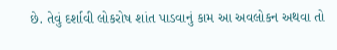છે. તેવું દર્શાવી લોકરોષ શાંત પાડવાનું કામ આ અવલોકન અથવા તો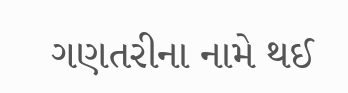ગણતરીના નામે થઈ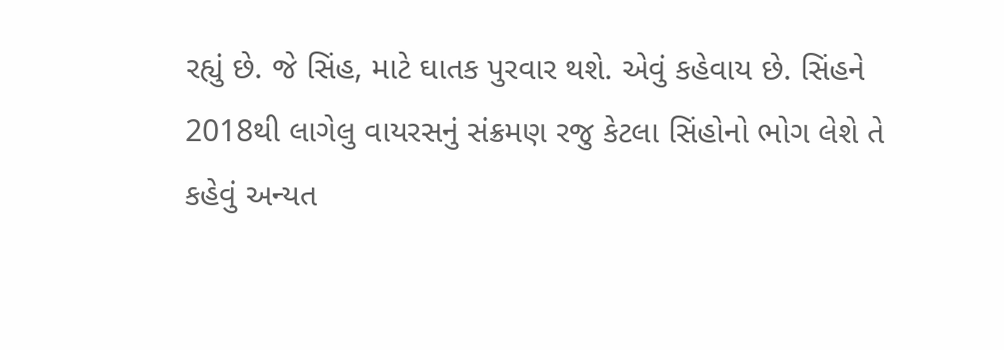રહ્યું છે. જે સિંહ, માટે ઘાતક પુરવાર થશે. એવું કહેવાય છે. સિંહને 2018થી લાગેલુ વાયરસનું સંક્રમણ રજુ કેટલા સિંહોનો ભોગ લેશે તે કહેવું અન્યત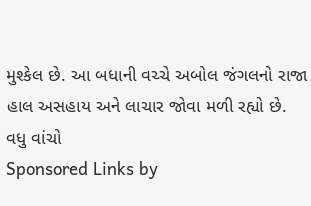મુશ્કેલ છે. આ બધાની વચ્ચે અબોલ જંગલનો રાજા હાલ અસહાય અને લાચાર જોવા મળી રહ્યો છે.
વધુ વાંચો
Sponsored Links by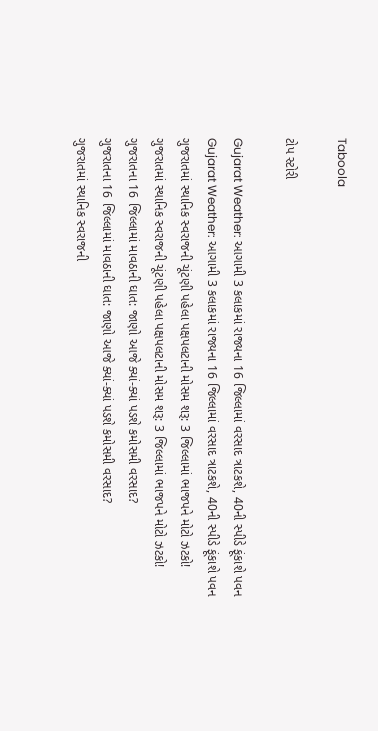Taboola

ટોપ સ્ટોરી

Gujarat Weather: આગામી 3 કલાકમાં રાજ્યના 16 જિલ્લામાં વરસાદ ત્રાટકશે, 40ની સ્પીડે ફૂંકાશે પવન
Gujarat Weather: આગામી 3 કલાકમાં રાજ્યના 16 જિલ્લામાં વરસાદ ત્રાટકશે, 40ની સ્પીડે ફૂંકાશે પવન
ગુજરાતમાં સ્થાનિક સ્વરાજની ચૂંટણી પહેલા પક્ષપલટાની મોસમ શરૂ: 3 જિલ્લામાં ભાજપને મોટો ઝટકો!
ગુજરાતમાં સ્થાનિક સ્વરાજની ચૂંટણી પહેલા પક્ષપલટાની મોસમ શરૂ: 3 જિલ્લામાં ભાજપને મોટો ઝટકો!
ગુજરાતના 16 જિલ્લામાં માવઠાની ઘાત: જાણો આજે ક્યાં-ક્યાં પડશે કમોસમી વરસાદ?
ગુજરાતના 16 જિલ્લામાં માવઠાની ઘાત: જાણો આજે ક્યાં-ક્યાં પડશે કમોસમી વરસાદ?
ગુજરાતમાં સ્થાનિક સ્વરાજની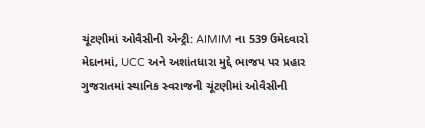ચૂંટણીમાં ઓવૈસીની એન્ટ્રી: AIMIM ના 539 ઉમેદવારો મેદાનમાં, UCC અને અશાંતધારા મુદ્દે ભાજપ પર પ્રહાર
ગુજરાતમાં સ્થાનિક સ્વરાજની ચૂંટણીમાં ઓવૈસીની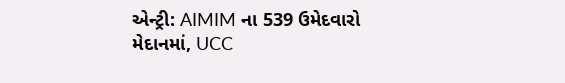એન્ટ્રી: AIMIM ના 539 ઉમેદવારો મેદાનમાં, UCC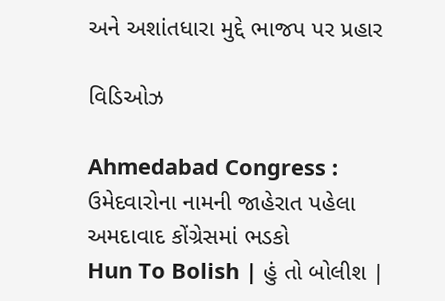અને અશાંતધારા મુદ્દે ભાજપ પર પ્રહાર

વિડિઓઝ

Ahmedabad Congress : ઉમેદવારોના નામની જાહેરાત પહેલા અમદાવાદ કોંગ્રેસમાં ભડકો
Hun To Bolish | હું તો બોલીશ |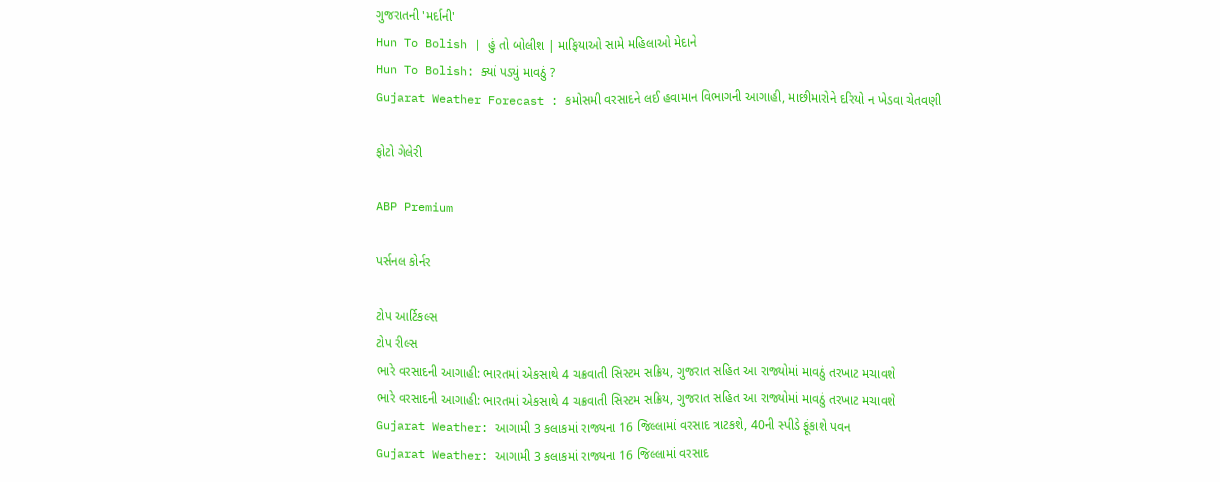ગુજરાતની 'મર્દાની'
Hun To Bolish | હું તો બોલીશ | માફિયાઓ સામે મહિલાઓ મેદાને
Hun To Bolish: ક્યાં પડ્યું માવઠું ?
Gujarat Weather Forecast : કમોસમી વરસાદને લઈ હવામાન વિભાગની આગાહી, માછીમારોને દરિયો ન ખેડવા ચેતવણી

ફોટો ગેલેરી

ABP Premium

પર્સનલ કોર્નર

ટોપ આર્ટિકલ્સ
ટોપ રીલ્સ
ભારે વરસાદની આગાહી: ભારતમાં એકસાથે 4 ચક્રવાતી સિસ્ટમ સક્રિય, ગુજરાત સહિત આ રાજ્યોમાં માવઠું તરખાટ મચાવશે
ભારે વરસાદની આગાહી: ભારતમાં એકસાથે 4 ચક્રવાતી સિસ્ટમ સક્રિય, ગુજરાત સહિત આ રાજ્યોમાં માવઠું તરખાટ મચાવશે
Gujarat Weather: આગામી 3 કલાકમાં રાજ્યના 16 જિલ્લામાં વરસાદ ત્રાટકશે, 40ની સ્પીડે ફૂંકાશે પવન
Gujarat Weather: આગામી 3 કલાકમાં રાજ્યના 16 જિલ્લામાં વરસાદ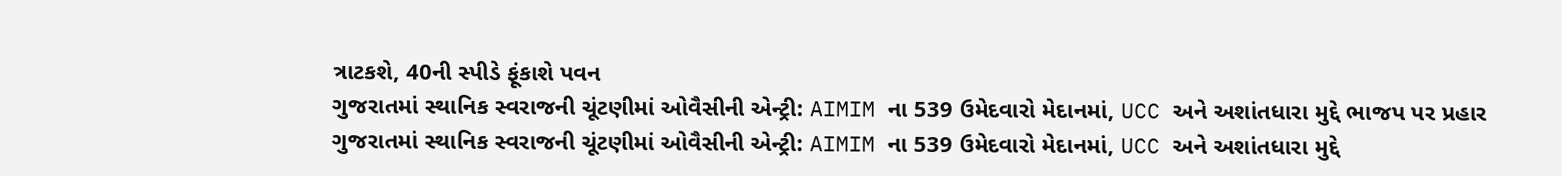ત્રાટકશે, 40ની સ્પીડે ફૂંકાશે પવન
ગુજરાતમાં સ્થાનિક સ્વરાજની ચૂંટણીમાં ઓવૈસીની એન્ટ્રી: AIMIM ના 539 ઉમેદવારો મેદાનમાં, UCC અને અશાંતધારા મુદ્દે ભાજપ પર પ્રહાર
ગુજરાતમાં સ્થાનિક સ્વરાજની ચૂંટણીમાં ઓવૈસીની એન્ટ્રી: AIMIM ના 539 ઉમેદવારો મેદાનમાં, UCC અને અશાંતધારા મુદ્દે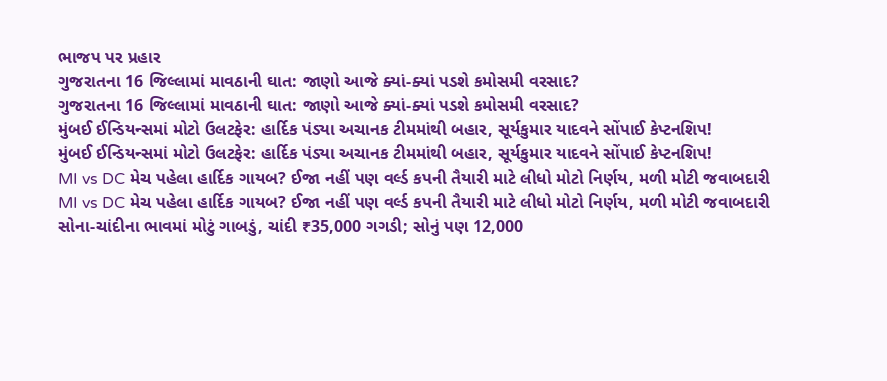ભાજપ પર પ્રહાર
ગુજરાતના 16 જિલ્લામાં માવઠાની ઘાત: જાણો આજે ક્યાં-ક્યાં પડશે કમોસમી વરસાદ?
ગુજરાતના 16 જિલ્લામાં માવઠાની ઘાત: જાણો આજે ક્યાં-ક્યાં પડશે કમોસમી વરસાદ?
મુંબઈ ઈન્ડિયન્સમાં મોટો ઉલટફેર: હાર્દિક પંડ્યા અચાનક ટીમમાંથી બહાર, સૂર્યકુમાર યાદવને સોંપાઈ કેપ્ટનશિપ!
મુંબઈ ઈન્ડિયન્સમાં મોટો ઉલટફેર: હાર્દિક પંડ્યા અચાનક ટીમમાંથી બહાર, સૂર્યકુમાર યાદવને સોંપાઈ કેપ્ટનશિપ!
MI vs DC મેચ પહેલા હાર્દિક ગાયબ? ઈજા નહીં પણ વર્લ્ડ કપની તૈયારી માટે લીધો મોટો નિર્ણય, મળી મોટી જવાબદારી
MI vs DC મેચ પહેલા હાર્દિક ગાયબ? ઈજા નહીં પણ વર્લ્ડ કપની તૈયારી માટે લીધો મોટો નિર્ણય, મળી મોટી જવાબદારી
સોના-ચાંદીના ભાવમાં મોટું ગાબડું, ચાંદી ₹35,000 ગગડી; સોનું પણ 12,000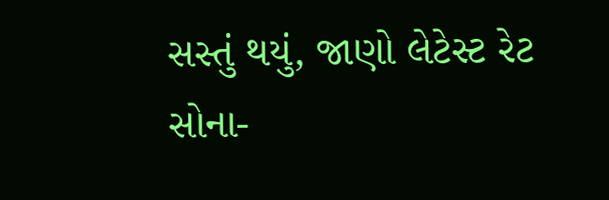સસ્તું થયું, જાણો લેટેસ્ટ રેટ
સોના-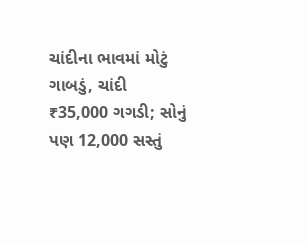ચાંદીના ભાવમાં મોટું ગાબડું, ચાંદી ₹35,000 ગગડી; સોનું પણ 12,000 સસ્તું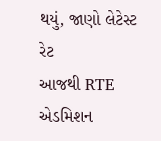થયું, જાણો લેટેસ્ટ રેટ
આજથી RTE એડમિશન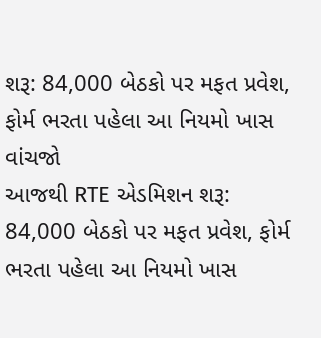શરૂ: 84,000 બેઠકો પર મફત પ્રવેશ, ફોર્મ ભરતા પહેલા આ નિયમો ખાસ વાંચજો
આજથી RTE એડમિશન શરૂ: 84,000 બેઠકો પર મફત પ્રવેશ, ફોર્મ ભરતા પહેલા આ નિયમો ખાસ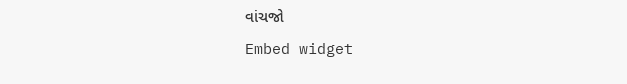વાંચજો
Embed widget